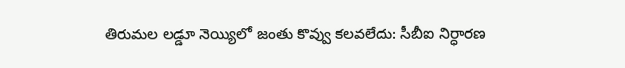తిరుమల లడ్డూ నెయ్యిలో జంతు కొవ్వు కలవలేదు: సీబీఐ నిర్ధారణ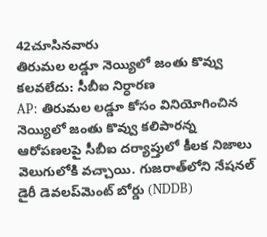42చూసినవారు
తిరుమల లడ్డూ నెయ్యిలో జంతు కొవ్వు కలవలేదు: సీబీఐ నిర్ధారణ
AP: తిరుమల లడ్డూ కోసం వినియోగించిన నెయ్యిలో జంతు కొవ్వు కలిపారన్న ఆరోపణలపై సీబీఐ దర్యాప్తులో కీలక నిజాలు వెలుగులోకి వచ్చాయి. గుజరాత్‌లోని నేషనల్ డైరీ డెవలప్‌మెంట్ బోర్డు (NDDB)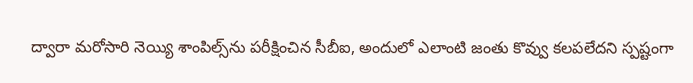ద్వారా మరోసారి నెయ్యి శాంపిల్స్‌ను పరీక్షించిన సీబీఐ, అందులో ఎలాంటి జంతు కొవ్వు కలపలేదని స్పష్టంగా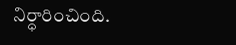నిర్ధారించింది.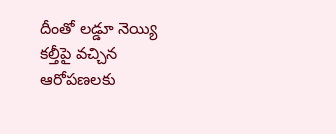దీంతో లడ్డూ నెయ్యి కల్తీపై వచ్చిన ఆరోపణలకు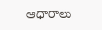ఆధారాలు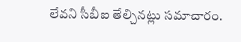లేవని సీబీఐ తేల్చినట్లు సమాచారం.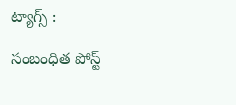ట్యాగ్స్ :

సంబంధిత పోస్ట్